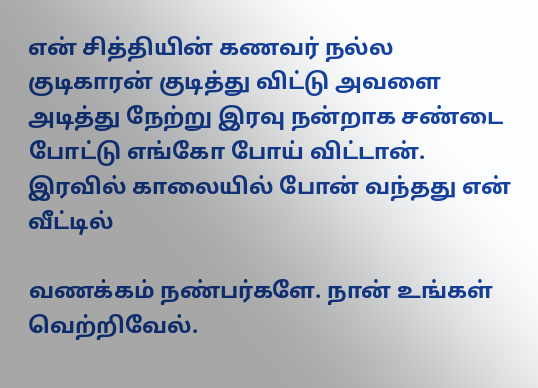என் சித்தியின் கணவர் நல்ல குடிகாரன் குடித்து விட்டு அவளை அடித்து நேற்று இரவு நன்றாக சண்டை போட்டு எங்கோ போய் விட்டான். இரவில் காலையில் போன் வந்தது என் வீட்டில்

வணக்கம் நண்பர்களே. நான் உங்கள் வெற்றிவேல்.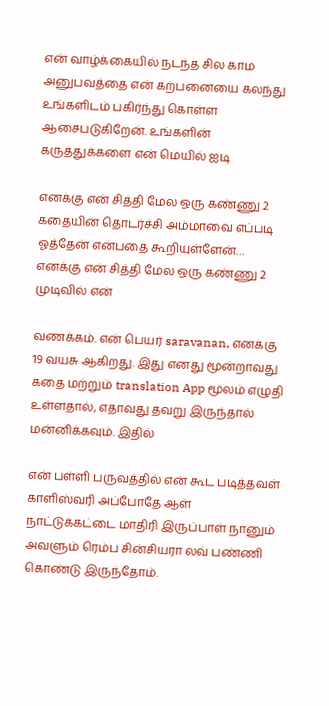என் வாழ்க்கையில் நடந்த சில காம அனுபவத்தை என் கற்பனையை கலந்து உங்களிடம் பகிர்ந்து கொள்ள ஆசைபடுகிறேன். உங்களின் கருத்துக்களை என் மெயில் ஐடி

எனக்கு என் சித்தி மேல ஒரு கண்ணு 2 கதையின் தொடர்ச்சி அம்மாவை எப்படி ஓத்தேன் என்பதை கூறியுள்ளேன்… எனக்கு என் சித்தி மேல ஒரு கண்ணு 2 முடிவில் என்

வணக்கம். என் பெயர் saravanan, எனக்கு 19 வயசு ஆகிறது. இது எனது மூன்றாவது கதை மற்றும் translation App மூலம் எழுதி உள்ளதால், எதாவது தவறு இருந்தால் மன்னிக்கவும். இதில்

என் பள்ளி பருவத்தில் என் கூட படித்தவள் காளிஸ்வரி அப்போதே ஆள் நாட்டுக்கட்டை மாதிரி இருப்பாள் நானும் அவளும் ரெம்ப சின்சியரா லவ் பண்ணி கொண்டு இருந்தோம்.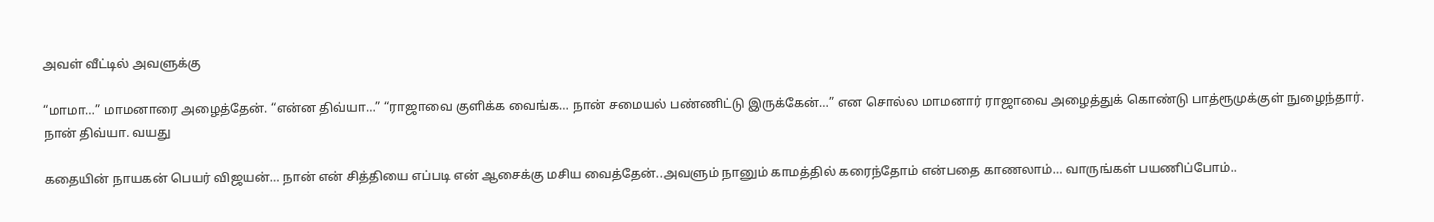அவள் வீட்டில் அவளுக்கு

“மாமா…” மாமனாரை அழைத்தேன். “என்ன திவ்யா…” “ராஜாவை குளிக்க வைங்க… நான் சமையல் பண்ணிட்டு இருக்கேன்…” என சொல்ல மாமனார் ராஜாவை அழைத்துக் கொண்டு பாத்ரூமுக்குள் நுழைந்தார். நான் திவ்யா. வயது

கதையின் நாயகன் பெயர் விஜயன்… நான் என் சித்தியை எப்படி என் ஆசைக்கு மசிய வைத்தேன்..அவளும் நானும் காமத்தில் கரைந்தோம் என்பதை காணலாம்… வாருங்கள் பயணிப்போம்..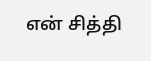என் சித்தி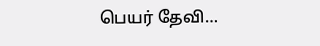பெயர் தேவி…